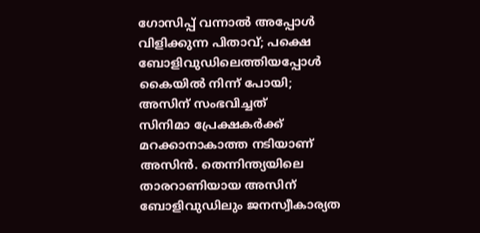ഗോസിപ്പ് വന്നാൽ അപ്പോൾ വിളിക്കുന്ന പിതാവ്; പക്ഷെ ബോളിവുഡിലെത്തിയപ്പോൾ കൈയിൽ നിന്ന് പോയി; അസിന് സംഭവിച്ചത്
സിനിമാ പ്രേക്ഷകർക്ക് മറക്കാനാകാത്ത നടിയാണ് അസിൻ. തെന്നിന്ത്യയിലെ താരറാണിയായ അസിന് ബോളിവുഡിലും ജനസ്വീകാര്യത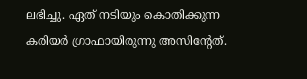ലഭിച്ചു. ഏത് നടിയും കൊതിക്കുന്ന കരിയർ ഗ്രാഫായിരുന്നു അസിന്റേത്.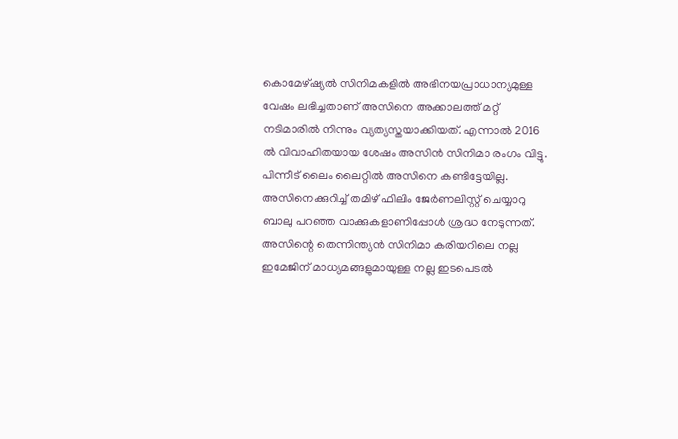കൊമേഴ്ഷ്യൽ സിനിമകളിൽ അഭിനയപ്രാധാന്യമുള്ള വേഷം ലഭിച്ചതാണ് അസിനെ അക്കാലത്ത് മറ്റ് നടിമാരിൽ നിന്നും വ്യത്യസ്തയാക്കിയത്. എന്നാൽ 2016 ൽ വിവാഹിതയായ ശേഷം അസിൻ സിനിമാ രംഗം വിട്ടു. പിന്നീട് ലൈം ലൈറ്റിൽ അസിനെ കണ്ടിട്ടേയില്ല.
അസിനെക്കുറിച്ച് തമിഴ് ഫിലിം ജേർണലിസ്റ്റ് ചെയ്യാറു ബാലു പറഞ്ഞ വാക്കുകളാണിപ്പോൾ ശ്രദ്ധ നേടുന്നത്. അസിന്റെ തെന്നിന്ത്യൻ സിനിമാ കരിയറിലെ നല്ല ഇമേജിന് മാധ്യമങ്ങളുമായുള്ള നല്ല ഇടപെടൽ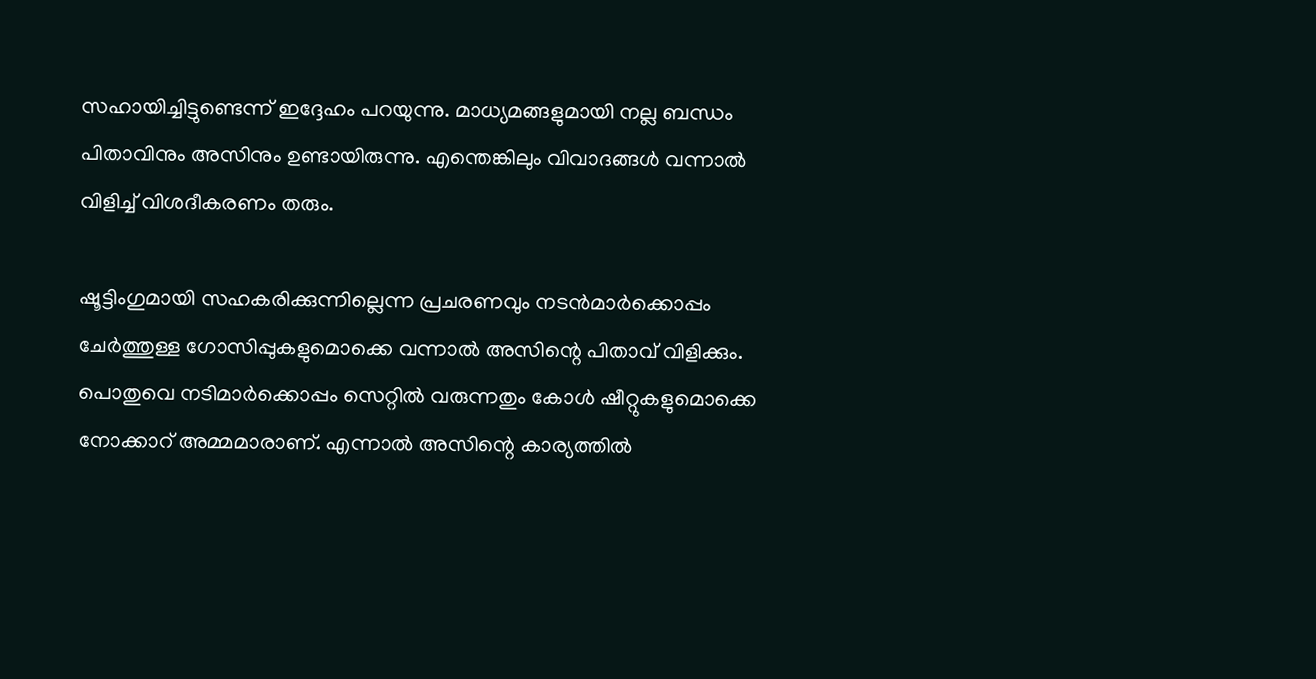സഹായിച്ചിട്ടുണ്ടെന്ന് ഇദ്ദേഹം പറയുന്നു. മാധ്യമങ്ങളുമായി നല്ല ബന്ധം പിതാവിനും അസിനും ഉണ്ടായിരുന്നു. എന്തെങ്കിലും വിവാദങ്ങൾ വന്നാൽ വിളിച്ച് വിശദീകരണം തരും.

ഷൂട്ടിംഗുമായി സഹകരിക്കുന്നില്ലെന്ന പ്രചരണവും നടൻമാർക്കൊപ്പം ചേർത്തുള്ള ഗോസിപ്പുകളുമൊക്കെ വന്നാൽ അസിന്റെ പിതാവ് വിളിക്കും. പൊതുവെ നടിമാർക്കൊപ്പം സെറ്റിൽ വരുന്നതും കോൾ ഷീറ്റുകളുമൊക്കെ നോക്കാറ് അമ്മമാരാണ്. എന്നാൽ അസിന്റെ കാര്യത്തിൽ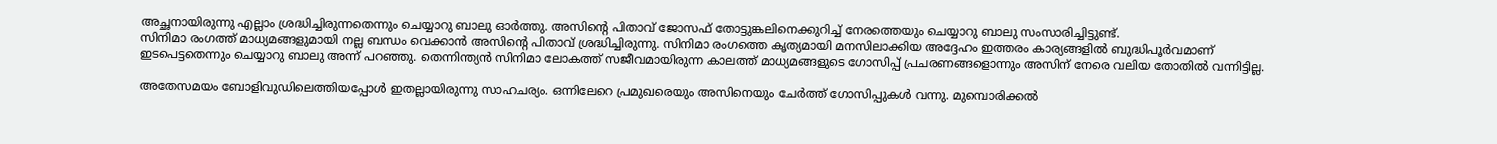അച്ഛനായിരുന്നു എല്ലാം ശ്രദ്ധിച്ചിരുന്നതെന്നും ചെയ്യാറു ബാലു ഓർത്തു. അസിന്റെ പിതാവ് ജോസഫ് തോട്ടുങ്കലിനെക്കുറിച്ച് നേരത്തെയും ചെയ്യാറു ബാലു സംസാരിച്ചിട്ടുണ്ട്.
സിനിമാ രംഗത്ത് മാധ്യമങ്ങളുമായി നല്ല ബന്ധം വെക്കാൻ അസിന്റെ പിതാവ് ശ്രദ്ധിച്ചിരുന്നു. സിനിമാ രംഗത്തെ കൃത്യമായി മനസിലാക്കിയ അദ്ദേഹം ഇത്തരം കാര്യങ്ങളിൽ ബുദ്ധിപൂർവമാണ് ഇടപെട്ടതെന്നും ചെയ്യാറു ബാലു അന്ന് പറഞ്ഞു. തെന്നിന്ത്യൻ സിനിമാ ലോകത്ത് സജീവമായിരുന്ന കാലത്ത് മാധ്യമങ്ങളുടെ ഗോസിപ്പ് പ്രചരണങ്ങളൊന്നും അസിന് നേരെ വലിയ തോതിൽ വന്നിട്ടില്ല.

അതേസമയം ബോളിവുഡിലെത്തിയപ്പോൾ ഇതല്ലായിരുന്നു സാഹചര്യം. ഒന്നിലേറെ പ്രമുഖരെയും അസിനെയും ചേർത്ത് ഗോസിപ്പുകൾ വന്നു. മുമ്പൊരിക്കൽ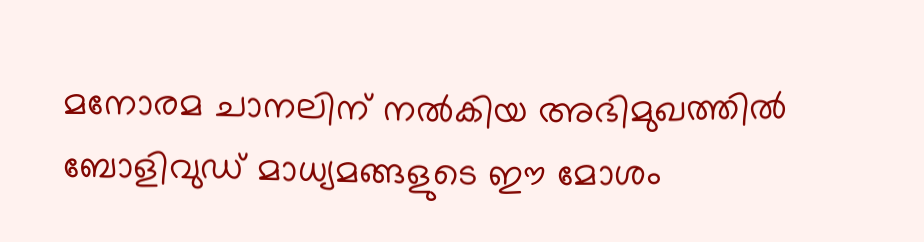മനോരമ ചാനലിന് നൽകിയ അഭിമുഖത്തിൽ ബോളിവുഡ് മാധ്യമങ്ങളുടെ ഈ മോശം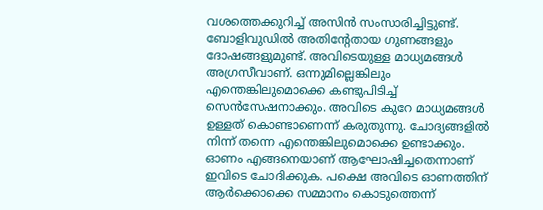വശത്തെക്കുറിച്ച് അസിൻ സംസാരിച്ചിട്ടുണ്ട്.
ബോളിവുഡിൽ അതിന്റേതായ ഗുണങ്ങളും ദോഷങ്ങളുമുണ്ട്. അവിടെയുള്ള മാധ്യമങ്ങൾ അഗ്രസീവാണ്. ഒന്നുമില്ലെങ്കിലും എന്തെങ്കിലുമൊക്കെ കണ്ടുപിടിച്ച് സെൻസേഷനാക്കും. അവിടെ കുറേ മാധ്യമങ്ങൾ ഉള്ളത് കൊണ്ടാണെന്ന് കരുതുന്നു. ചോദ്യങ്ങളിൽ നിന്ന് തന്നെ എന്തെങ്കിലുമൊക്കെ ഉണ്ടാക്കും. ഓണം എങ്ങനെയാണ് ആഘോഷിച്ചതെന്നാണ് ഇവിടെ ചോദിക്കുക. പക്ഷെ അവിടെ ഓണത്തിന് ആർക്കൊക്കെ സമ്മാനം കൊടുത്തെന്ന്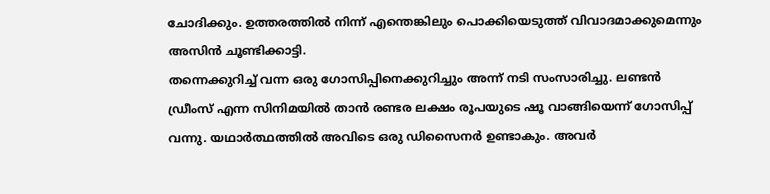ചോദിക്കും. ഉത്തരത്തിൽ നിന്ന് എന്തെങ്കിലും പൊക്കിയെടുത്ത് വിവാദമാക്കുമെന്നും അസിൻ ചൂണ്ടിക്കാട്ടി.
തന്നെക്കുറിച്ച് വന്ന ഒരു ഗോസിപ്പിനെക്കുറിച്ചും അന്ന് നടി സംസാരിച്ചു. ലണ്ടൻ ഡ്രീംസ് എന്ന സിനിമയിൽ താൻ രണ്ടര ലക്ഷം രൂപയുടെ ഷൂ വാങ്ങിയെന്ന് ഗോസിപ്പ് വന്നു. യഥാർത്ഥത്തിൽ അവിടെ ഒരു ഡിസൈനർ ഉണ്ടാകും. അവർ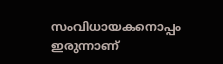സംവിധായകനൊപ്പം ഇരുന്നാണ്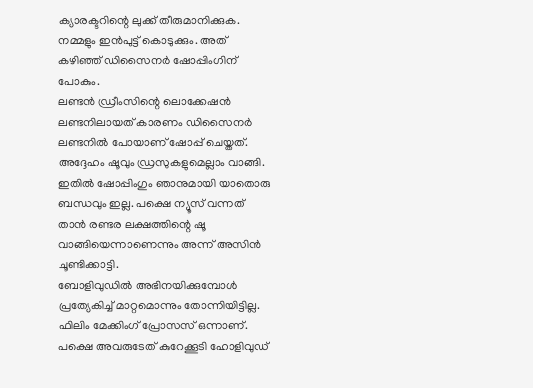ക്യാരക്ടറിന്റെ ലുക്ക് തീരുമാനിക്കുക. നമ്മളും ഇൻപുട്ട് കൊടുക്കും. അത് കഴിഞ്ഞ് ഡിസൈനർ ഷോപ്പിംഗിന് പോകും.
ലണ്ടൻ ഡ്രീംസിന്റെ ലൊക്കേഷൻ ലണ്ടനിലായത് കാരണം ഡിസൈനർ ലണ്ടനിൽ പോയാണ് ഷോപ്പ് ചെയ്തത്. അദ്ദേഹം ഷൂവും ഡ്രസുകളുമെല്ലാം വാങ്ങി. ഇതിൽ ഷോപ്പിംഗും ഞാനുമായി യാതൊരു ബന്ധവും ഇല്ല. പക്ഷെ ന്യൂസ് വന്നത് താൻ രണ്ടര ലക്ഷത്തിന്റെ ഷൂ വാങ്ങിയെന്നാണെന്നും അന്ന് അസിൻ ചൂണ്ടിക്കാട്ടി.
ബോളിവുഡിൽ അഭിനയിക്കുമ്പോൾ പ്രത്യേകിച്ച് മാറ്റമൊന്നും തോന്നിയിട്ടില്ല. ഫിലിം മേക്കിംഗ് പ്രോസസ് ഒന്നാണ്. പക്ഷെ അവരുടേത് കുറേക്കൂടി ഹോളിവുഡ്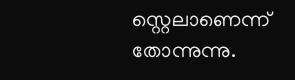സ്റ്റെലാണെന്ന് തോന്നുന്നു.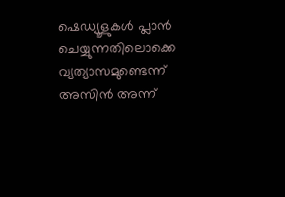ഷെഡ്യൂളുകൾ പ്ലാൻ ചെയ്യുന്നതിലൊക്കെ വ്യത്യാസമുണ്ടെന്ന് അസിൻ അന്ന്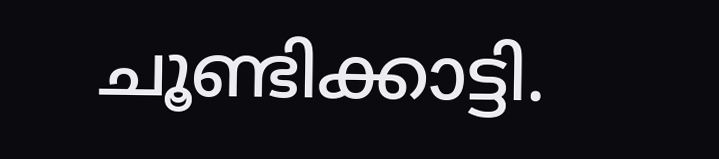ചൂണ്ടിക്കാട്ടി.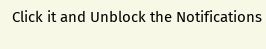Click it and Unblock the Notifications